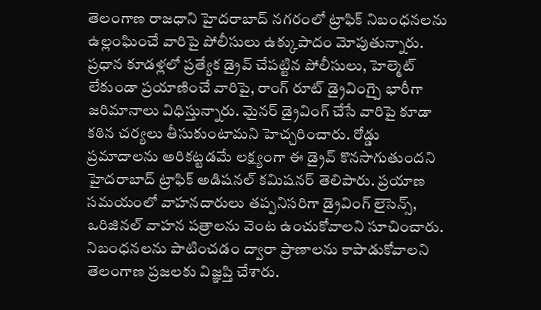తెలంగాణ రాజధాని హైదరాబాద్ నగరంలో ట్రాఫిక్ నిబంధనలను ఉల్లంఘించే వారిపై పోలీసులు ఉక్కుపాదం మోపుతున్నారు. ప్రధాన కూడళ్లలో ప్రత్యేక డ్రైవ్ చేపట్టిన పోలీసులు, హెల్మెట్ లేకుండా ప్రయాణించే వారిపై, రాంగ్ రూట్ డ్రైవింగ్పై భారీగా జరిమానాలు విధిస్తున్నారు. మైనర్ డ్రైవింగ్ చేసే వారిపై కూడా కఠిన చర్యలు తీసుకుంటామని హెచ్చరించారు. రోడ్డు ప్రమాదాలను అరికట్టడమే లక్ష్యంగా ఈ డ్రైవ్ కొనసాగుతుందని హైదరాబాద్ ట్రాఫిక్ అడిషనల్ కమిషనర్ తెలిపారు. ప్రయాణ సమయంలో వాహనదారులు తప్పనిసరిగా డ్రైవింగ్ లైసెన్స్, ఒరిజినల్ వాహన పత్రాలను వెంట ఉంచుకోవాలని సూచించారు. నిబంధనలను పాటించడం ద్వారా ప్రాణాలను కాపాడుకోవాలని తెలంగాణ ప్రజలకు విజ్ఞప్తి చేశారు.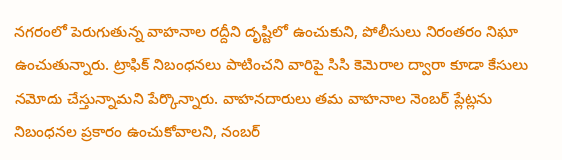నగరంలో పెరుగుతున్న వాహనాల రద్దీని దృష్టిలో ఉంచుకుని, పోలీసులు నిరంతరం నిఘా ఉంచుతున్నారు. ట్రాఫిక్ నిబంధనలు పాటించని వారిపై సిసి కెమెరాల ద్వారా కూడా కేసులు నమోదు చేస్తున్నామని పేర్కొన్నారు. వాహనదారులు తమ వాహనాల నెంబర్ ప్లేట్లను నిబంధనల ప్రకారం ఉంచుకోవాలని, నంబర్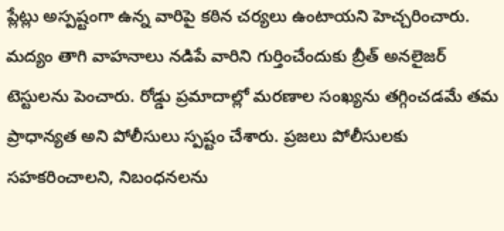ప్లేట్లు అస్పష్టంగా ఉన్న వారిపై కఠిన చర్యలు ఉంటాయని హెచ్చరించారు. మద్యం తాగి వాహనాలు నడిపే వారిని గుర్తించేందుకు బ్రీత్ అనలైజర్ టెస్టులను పెంచారు. రోడ్డు ప్రమాదాల్లో మరణాల సంఖ్యను తగ్గించడమే తమ ప్రాధాన్యత అని పోలీసులు స్పష్టం చేశారు. ప్రజలు పోలీసులకు సహకరించాలని, నిబంధనలను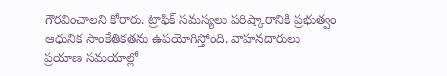గౌరవించాలని కోరారు. ట్రాఫిక్ సమస్యలు పరిష్కారానికి ప్రభుత్వం ఆధునిక సాంకేతికతను ఉపయోగిస్తోంది. వాహనదారులు ప్రయాణ సమయాల్లో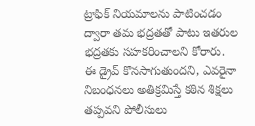ట్రాఫిక్ నియమాలను పాటించడం ద్వారా తమ భద్రతతో పాటు ఇతరుల భద్రతకు సహకరించాలని కోరారు. ఈ డ్రైవ్ కొనసాగుతుందని, ఎవరైనా నిబంధనలు అతిక్రమిస్తే కఠిన శిక్షలు తప్పవని పోలీసులు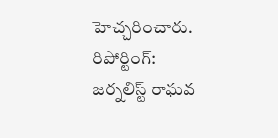హెచ్చరించారు.
రిపోర్టింగ్: జర్నలిస్ట్ రాఘవ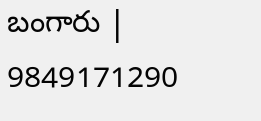బంగారు | 9849171290